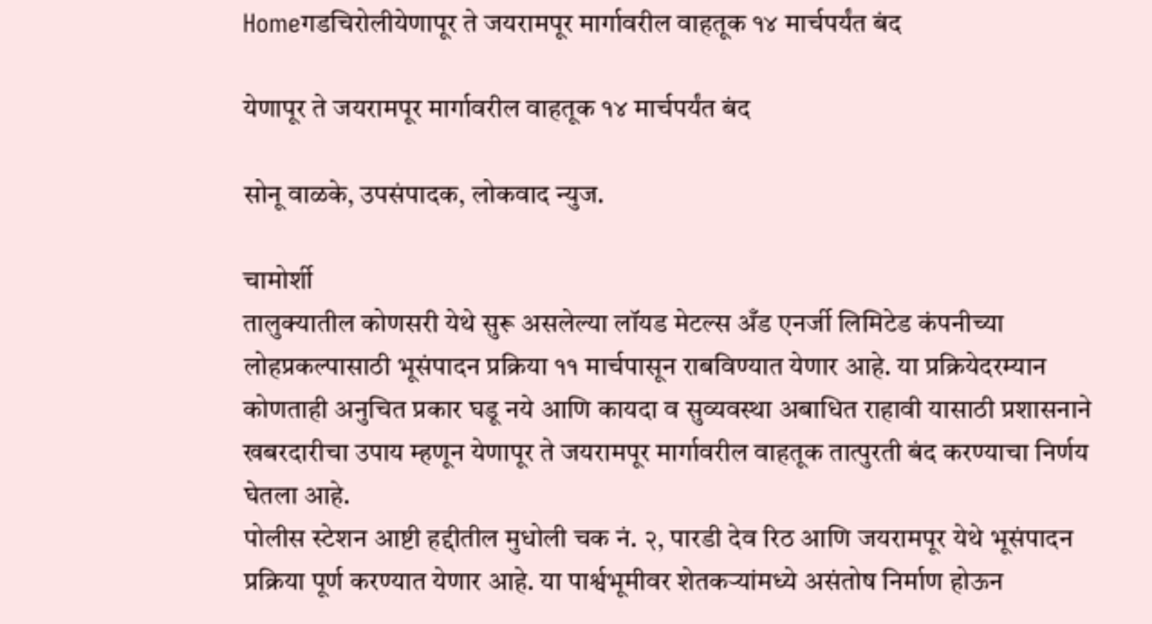Homeगडचिरोलीयेणापूर ते जयरामपूर मार्गावरील वाहतूक १४ मार्चपर्यंत बंद

येणापूर ते जयरामपूर मार्गावरील वाहतूक १४ मार्चपर्यंत बंद

सोनू वाळके, उपसंपादक, लोकवाद न्युज.

चामोर्शी
तालुक्यातील कोणसरी येथे सुरू असलेल्या लॉयड मेटल्स अँड एनर्जी लिमिटेड कंपनीच्या लोहप्रकल्पासाठी भूसंपादन प्रक्रिया ११ मार्चपासून राबविण्यात येणार आहे. या प्रक्रियेदरम्यान कोणताही अनुचित प्रकार घडू नये आणि कायदा व सुव्यवस्था अबाधित राहावी यासाठी प्रशासनाने खबरदारीचा उपाय म्हणून येणापूर ते जयरामपूर मार्गावरील वाहतूक तात्पुरती बंद करण्याचा निर्णय घेतला आहे.
पोलीस स्टेशन आष्टी हद्दीतील मुधोली चक नं. २, पारडी देव रिठ आणि जयरामपूर येथे भूसंपादन प्रक्रिया पूर्ण करण्यात येणार आहे. या पार्श्वभूमीवर शेतकऱ्यांमध्ये असंतोष निर्माण होऊन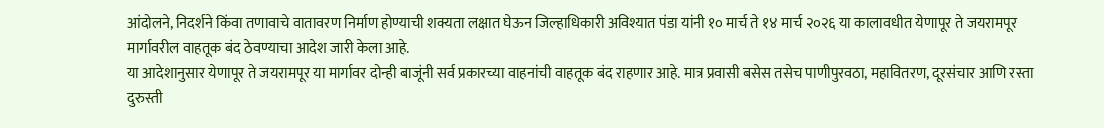आंदोलने, निदर्शने किंवा तणावाचे वातावरण निर्माण होण्याची शक्यता लक्षात घेऊन जिल्हाधिकारी अविश्यात पंडा यांनी १० मार्च ते १४ मार्च २०२६ या कालावधीत येणापूर ते जयरामपूर मार्गावरील वाहतूक बंद ठेवण्याचा आदेश जारी केला आहे.
या आदेशानुसार येणापूर ते जयरामपूर या मार्गावर दोन्ही बाजूंनी सर्व प्रकारच्या वाहनांची वाहतूक बंद राहणार आहे. मात्र प्रवासी बसेस तसेच पाणीपुरवठा, महावितरण, दूरसंचार आणि रस्ता दुरुस्ती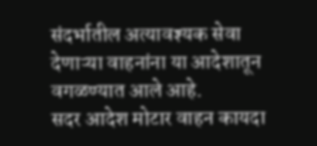संदर्भातील अत्यावश्यक सेवा देणाऱ्या वाहनांना या आदेशातून वगळण्यात आले आहे.
सदर आदेश मोटार वाहन कायदा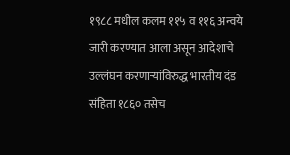१९८८ मधील कलम ११५ व ११६ अन्वये जारी करण्यात आला असून आदेशाचे उल्लंघन करणाऱ्यांविरुद्ध भारतीय दंड संहिता १८६० तसेच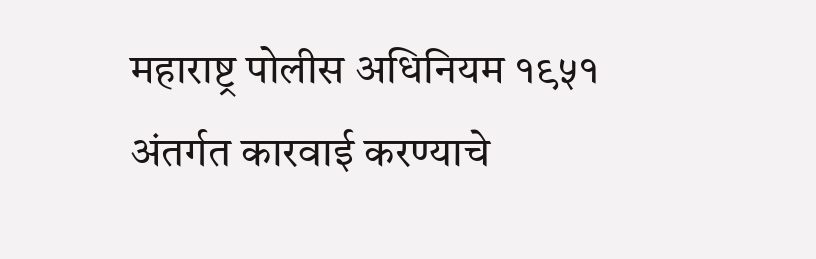महाराष्ट्र पोलीस अधिनियम १९५१ अंतर्गत कारवाई करण्याचे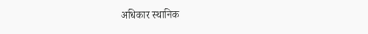अधिकार स्थानिक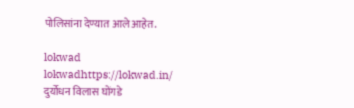पोलिसांना देण्यात आले आहेत.

lokwad
lokwadhttps://lokwad.in/
दुर्योधन विलास घोंगडे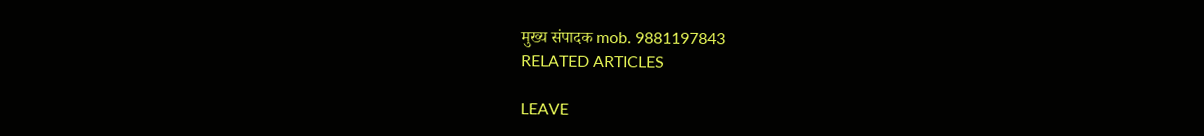मुख्य संपादक mob. 9881197843
RELATED ARTICLES

LEAVE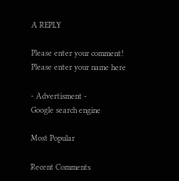A REPLY

Please enter your comment!
Please enter your name here

- Advertisment -
Google search engine

Most Popular

Recent Comments